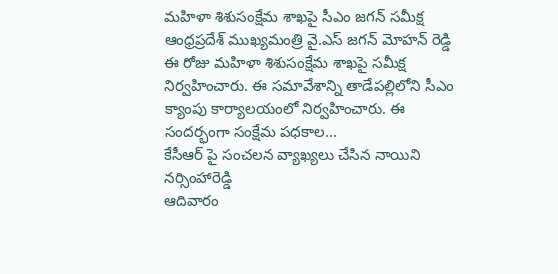మహిళా శిశుసంక్షేమ శాఖపై సీఎం జగన్ సమీక్ష
ఆంధ్రప్రదేశ్ ముఖ్యమంత్రి వై.ఎస్ జగన్ మోహన్ రెడ్డి ఈ రోజు మహిళా శిశుసంక్షేమ శాఖపై సమీక్ష నిర్వహించారు. ఈ సమావేశాన్ని తాడేపల్లిలోని సీఎం క్యాంపు కార్యాలయంలో నిర్వహించారు. ఈ సందర్భంగా సంక్షేమ పధకాల...
కేసీఆర్ పై సంచలన వ్యాఖ్యలు చేసిన నాయిని నర్సింహారెడ్డి
ఆదివారం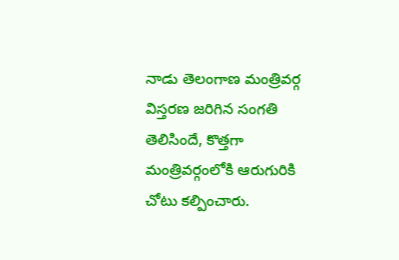నాడు తెలంగాణ మంత్రివర్గ విస్తరణ జరిగిన సంగతి తెలిసిందే, కొత్తగా మంత్రివర్గంలోకి ఆరుగురికి చోటు కల్పించారు.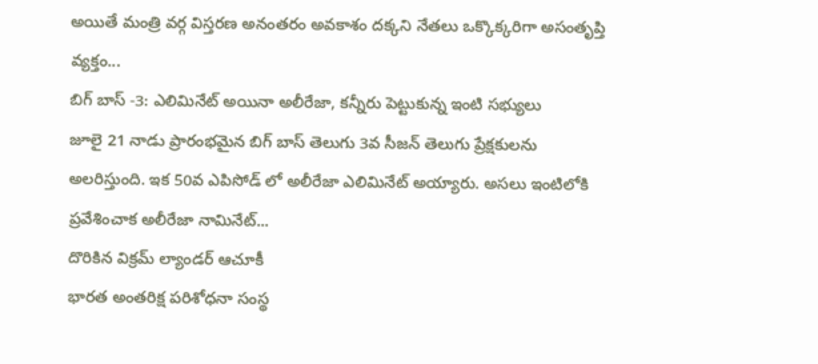అయితే మంత్రి వర్గ విస్తరణ అనంతరం అవకాశం దక్కని నేతలు ఒక్కొక్కరిగా అసంతృప్తి వ్యక్తం...
బిగ్ బాస్ -3: ఎలిమినేట్ అయినా అలీరేజా, కన్నీరు పెట్టుకున్న ఇంటి సభ్యులు
జూలై 21 నాడు ప్రారంభమైన బిగ్ బాస్ తెలుగు 3వ సీజన్ తెలుగు ప్రేక్షకులను అలరిస్తుంది. ఇక 50వ ఎపిసోడ్ లో అలీరేజా ఎలిమినేట్ అయ్యారు. అసలు ఇంటిలోకి ప్రవేశించాక అలీరేజా నామినేట్...
దొరికిన విక్రమ్ ల్యాండర్ ఆచూకీ
భారత అంతరిక్ష పరిశోధనా సంస్థ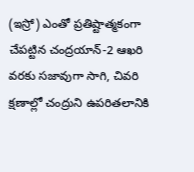(ఇస్రో) ఎంతో ప్రతిష్టాత్మకంగా చేపట్టిన చంద్రయాన్-2 ఆఖరి వరకు సజావుగా సాగి, చివరి క్షణాల్లో చంద్రుని ఉపరితలానికి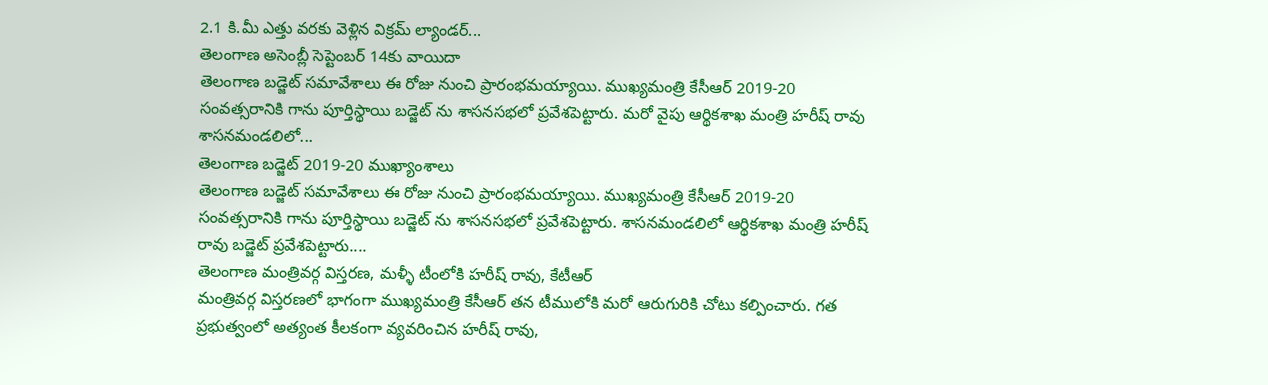2.1 కి.మీ ఎత్తు వరకు వెళ్లిన విక్రమ్ ల్యాండర్...
తెలంగాణ అసెంబ్లీ సెప్టెంబర్ 14కు వాయిదా
తెలంగాణ బడ్జెట్ సమావేశాలు ఈ రోజు నుంచి ప్రారంభమయ్యాయి. ముఖ్యమంత్రి కేసీఆర్ 2019-20 సంవత్సరానికి గాను పూర్తిస్థాయి బడ్జెట్ ను శాసనసభలో ప్రవేశపెట్టారు. మరో వైపు ఆర్థికశాఖ మంత్రి హరీష్ రావు శాసనమండలిలో...
తెలంగాణ బడ్జెట్ 2019-20 ముఖ్యాంశాలు
తెలంగాణ బడ్జెట్ సమావేశాలు ఈ రోజు నుంచి ప్రారంభమయ్యాయి. ముఖ్యమంత్రి కేసీఆర్ 2019-20 సంవత్సరానికి గాను పూర్తిస్థాయి బడ్జెట్ ను శాసనసభలో ప్రవేశపెట్టారు. శాసనమండలిలో ఆర్థికశాఖ మంత్రి హరీష్ రావు బడ్జెట్ ప్రవేశపెట్టారు....
తెలంగాణ మంత్రివర్గ విస్తరణ, మళ్ళీ టీంలోకి హరీష్ రావు, కేటీఆర్
మంత్రివర్గ విస్తరణలో భాగంగా ముఖ్యమంత్రి కేసీఆర్ తన టీములోకి మరో ఆరుగురికి చోటు కల్పించారు. గత ప్రభుత్వంలో అత్యంత కీలకంగా వ్యవరించిన హరీష్ రావు,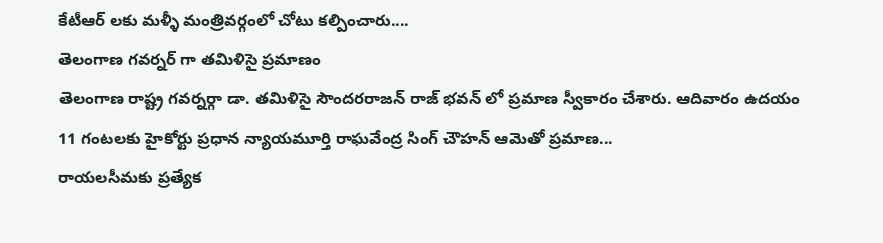కేటీఆర్ లకు మళ్ళీ మంత్రివర్గంలో చోటు కల్పించారు....
తెలంగాణ గవర్నర్ గా తమిళిసై ప్రమాణం
తెలంగాణ రాష్ట్ర గవర్నర్గా డా. తమిళిసై సౌందరరాజన్ రాజ్ భవన్ లో ప్రమాణ స్వీకారం చేశారు. ఆదివారం ఉదయం 11 గంటలకు హైకోర్టు ప్రధాన న్యాయమూర్తి రాఘవేంద్ర సింగ్ చౌహన్ ఆమెతో ప్రమాణ...
రాయలసీమకు ప్రత్యేక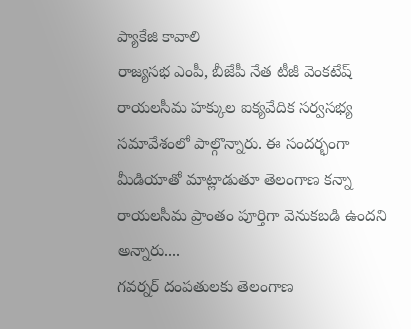ప్యాకేజి కావాలి
రాజ్యసభ ఎంపీ, బీజేపీ నేత టీజీ వెంకటేష్ రాయలసీమ హక్కుల ఐక్యవేదిక సర్వసభ్య సమావేశంలో పాల్గొన్నారు. ఈ సందర్భంగా మీడియాతో మాట్లాడుతూ తెలంగాణ కన్నా రాయలసీమ ప్రాంతం పూర్తిగా వెనుకబడి ఉందని అన్నారు....
గవర్నర్ దంపతులకు తెలంగాణ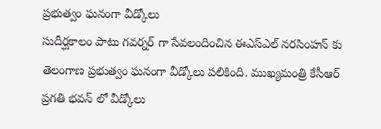ప్రభుత్వం ఘనంగా వీడ్కోలు
సుదీర్ఘకాలం పాటు గవర్నర్ గా సేవలందించిన ఈఎస్ఎల్ నరసింహన్ కు తెలంగాణ ప్రభుత్వం ఘనంగా వీడ్కోలు పలికింది. ముఖ్యమంత్రి కేసీఆర్ ప్రగతి భవన్ లో వీడ్కోలు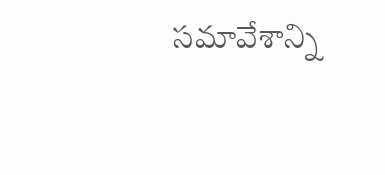సమావేశాన్ని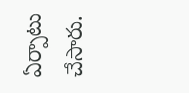ఏర్పాటు చేసారు.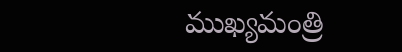ముఖ్యమంత్రి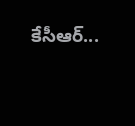కేసీఆర్...